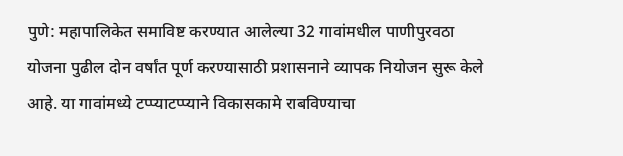पुणे: महापालिकेत समाविष्ट करण्यात आलेल्या 32 गावांमधील पाणीपुरवठा योजना पुढील दोन वर्षांत पूर्ण करण्यासाठी प्रशासनाने व्यापक नियोजन सुरू केले आहे. या गावांमध्ये टप्प्याटप्प्याने विकासकामे राबविण्याचा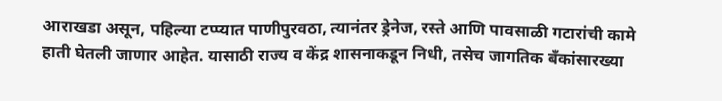आराखडा असून, पहिल्या टप्प्यात पाणीपुरवठा, त्यानंतर ड्रेनेज, रस्ते आणि पावसाळी गटारांची कामे हाती घेतली जाणार आहेत. यासाठी राज्य व केंद्र शासनाकडून निधी, तसेच जागतिक बँकांसारख्या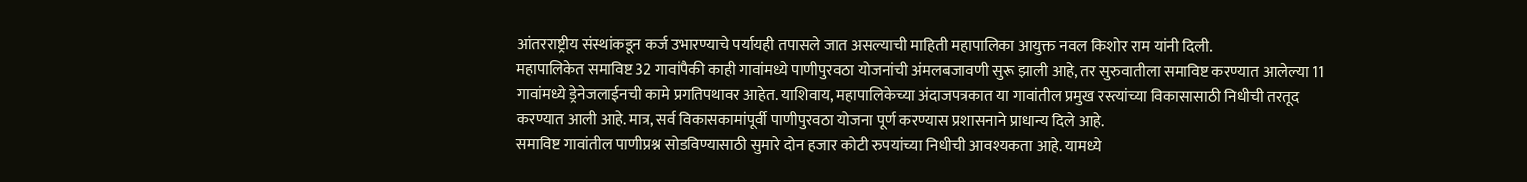आंतरराष्ट्रीय संस्थांकडून कर्ज उभारण्याचे पर्यायही तपासले जात असल्याची माहिती महापालिका आयुक्त नवल किशोर राम यांनी दिली.
महापालिकेत समाविष्ट 32 गावांपैकी काही गावांमध्ये पाणीपुरवठा योजनांची अंमलबजावणी सुरू झाली आहे, तर सुरुवातीला समाविष्ट करण्यात आलेल्या 11 गावांमध्ये ड्रेनेजलाईनची कामे प्रगतिपथावर आहेत. याशिवाय, महापालिकेच्या अंदाजपत्रकात या गावांतील प्रमुख रस्त्यांच्या विकासासाठी निधीची तरतूद करण्यात आली आहे. मात्र, सर्व विकासकामांपूर्वी पाणीपुरवठा योजना पूर्ण करण्यास प्रशासनाने प्राधान्य दिले आहे.
समाविष्ट गावांतील पाणीप्रश्न सोडविण्यासाठी सुमारे दोन हजार कोटी रुपयांच्या निधीची आवश्यकता आहे. यामध्ये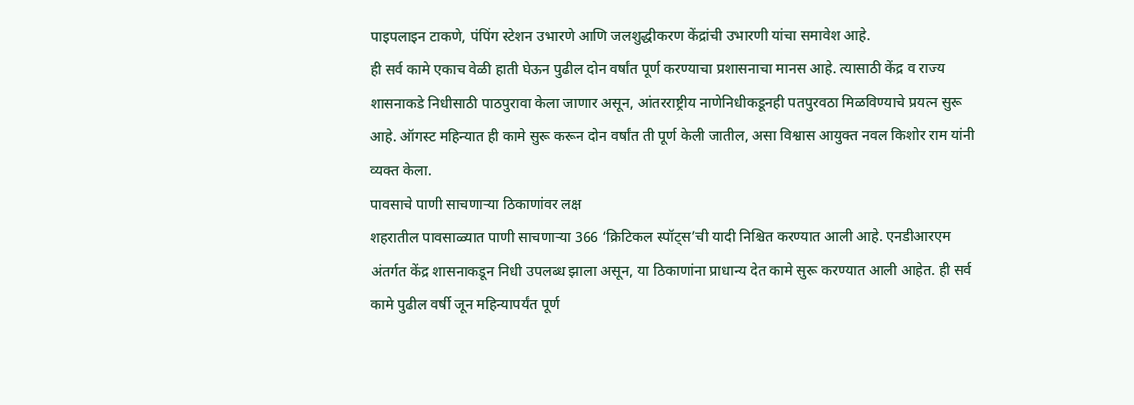पाइपलाइन टाकणे, पंपिंग स्टेशन उभारणे आणि जलशुद्धीकरण केंद्रांची उभारणी यांचा समावेश आहे.
ही सर्व कामे एकाच वेळी हाती घेऊन पुढील दोन वर्षांत पूर्ण करण्याचा प्रशासनाचा मानस आहे. त्यासाठी केंद्र व राज्य शासनाकडे निधीसाठी पाठपुरावा केला जाणार असून, आंतरराष्ट्रीय नाणेनिधीकडूनही पतपुरवठा मिळविण्याचे प्रयत्न सुरू आहे. ऑगस्ट महिन्यात ही कामे सुरू करून दोन वर्षांत ती पूर्ण केली जातील, असा विश्वास आयुक्त नवल किशोर राम यांनी व्यक्त केला.
पावसाचे पाणी साचणाऱ्या ठिकाणांवर लक्ष
शहरातील पावसाळ्यात पाणी साचणाऱ्या 366 ‘क्रिटिकल स्पॉट्स’ची यादी निश्चित करण्यात आली आहे. एनडीआरएम अंतर्गत केंद्र शासनाकडून निधी उपलब्ध झाला असून, या ठिकाणांना प्राधान्य देत कामे सुरू करण्यात आली आहेत. ही सर्व कामे पुढील वर्षी जून महिन्यापर्यंत पूर्ण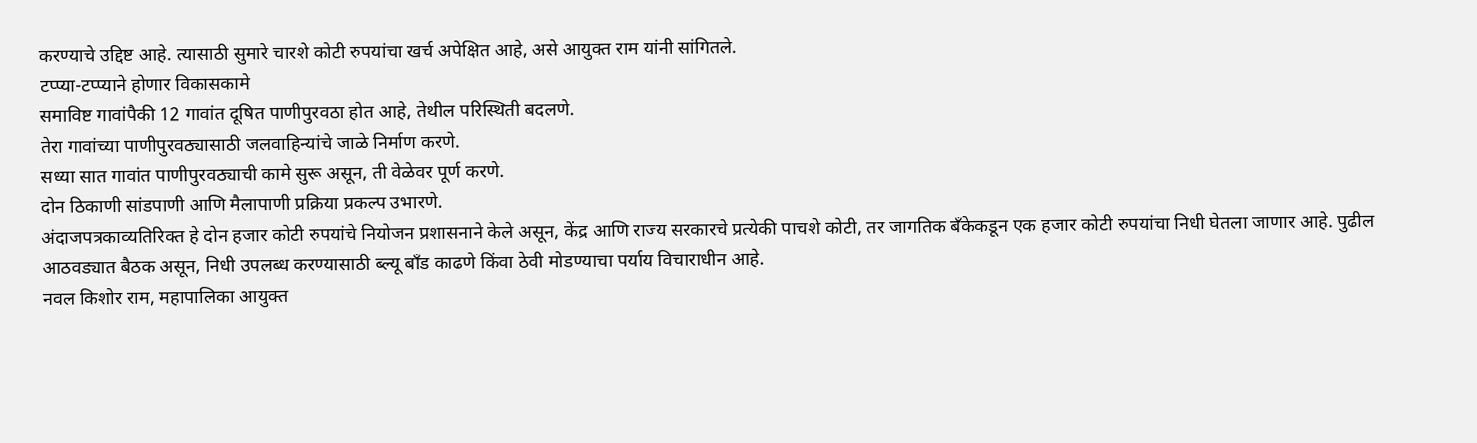करण्याचे उद्दिष्ट आहे. त्यासाठी सुमारे चारशे कोटी रुपयांचा खर्च अपेक्षित आहे, असे आयुक्त राम यांनी सांगितले.
टप्प्या-टप्प्याने होणार विकासकामे
समाविष्ट गावांपैकी 12 गावांत दूषित पाणीपुरवठा होत आहे, तेथील परिस्थिती बदलणे.
तेरा गावांच्या पाणीपुरवठ्यासाठी जलवाहिन्यांचे जाळे निर्माण करणे.
सध्या सात गावांत पाणीपुरवठ्याची कामे सुरू असून, ती वेळेवर पूर्ण करणे.
दोन ठिकाणी सांडपाणी आणि मैलापाणी प्रक्रिया प्रकल्प उभारणे.
अंदाजपत्रकाव्यतिरिक्त हे दोन हजार कोटी रुपयांचे नियोजन प्रशासनाने केले असून, केंद्र आणि राज्य सरकारचे प्रत्येकी पाचशे कोटी, तर जागतिक बॅंकेकडून एक हजार कोटी रुपयांचा निधी घेतला जाणार आहे. पुढील आठवड्यात बैठक असून, निधी उपलब्ध करण्यासाठी ब्ल्यू बॉंड काढणे किंवा ठेवी मोडण्याचा पर्याय विचाराधीन आहे.
नवल किशोर राम, महापालिका आयुक्त